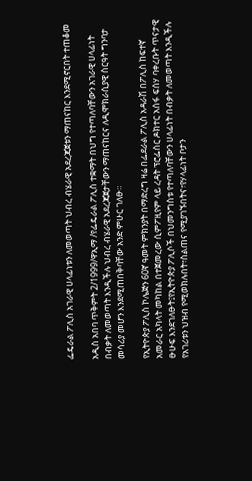ፌዴራል ፖሊስ አገራዊ ሀላፊነቱን ለመወጣት ህብረ ብሄራዊ አደረጃጀቱን ማጠናከር እንደሚኖርበት ተጠቆመ

አዲስ አበባ ጥቅምት 2/1999/ዋኢማ /የፌዴራል ፖሊስ ተቋማት በህግ የተጣለባቸውን አገራዊ ሀላፊነት በብቃት ለመወጣት እንዲችሉ ህብረ ብሄራዊ አደረጃጀታቸውን ማጠናከርና ለዲሞክራሲያዊ ስርዓት ግንባታ መሳሪያ መሆን እንደሚጠበቅባቸው አንድ ምሁር ገለፁ።

የኢትዮጵያ ፖሊስ ኮሌጅን 60ኛ ዓመት ምክንያት በማድረግ ዛሬ በፌደራል ፖሊስ አዳራሽ በፖሊስ ከፍተኛ አመራር አካላት መካከል በተጀመረው ሲምፖዚየም ላይ ረዳት ፕሮፌሰር ዶክተር አሰፋ ፍሰሃ ባቀረቡት ጥናታዊ ፁሁፍ እንደገለፁት፤የኢትዮጵያ ፖሊሶች በህመንግስቱ የተጣለባቸውን ሀላፊነት በብቃት ለመወጣት እንዲችሉ የአገሪቱን ህዝብ የሚወክሉበት፣ስልጠና የሚያገኙበትና፣የሃላፊነት ቦታን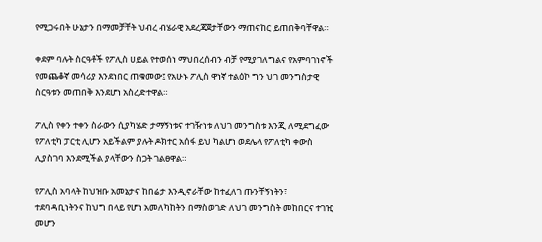የሚጋሩበት ሁኔታን በማመቻቸት ህብረ ብሄራዊ አደረጃጀታቸውን ማጠናከር ይጠበቅባቸዋል።

ቀደም ባሉት ስርዓቶች የፖሊስ ሀይል የተወሰነ ማህበረሰብን ብቻ የሚያገለግልና የአምባገነኖች የመጨቆኛ መሳሪያ እንደነበር ጠቁመው፤ የአሁኑ ፖሊስ ዋነኛ ተልዕኮ ግን ህገ መንግስታዊ ስርዓቱን መጠበቅ እንደሆነ አስረድተዋል።

ፖሊስ የቀን ተቀን ስራውን ሲያካሄድ ታማኝነቱና ተገዥነቱ ለህገ መንግስቱ እንጂ ለሚደግፈው የፖለቲካ ፓርቲ ሊሆን አይችልም ያሉት ዶክተር አሰፋ ይህ ካልሆነ ወደሌላ የፖለቲካ ቀውስ ሊያስገባ እንደሚችል ያላቸውን ስጋት ገልፀዋል።

የፖሊስ አባላት ከህዝቡ አመኔታና ከበሬታ እንዲኖራቸው ከተፈለገ ጡንቸኝነትን፣ ተደባዳቢነትንና ከህግ በላይ የሆነ አመለካከትን በማስወገድ ለህገ መንግስት መከበርና ተገዢ መሆን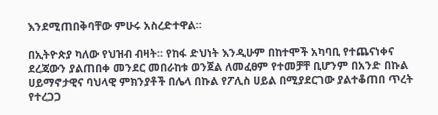እንደሚጠበቅባቸው ምሁሩ አስረድተዋል።

በኢትዮጵያ ካለው የህዝብ ብዛት። የከፋ ድህነት እንዲሁም በከተሞች አካባቢ የተጨናነቀና ደረጃውን ያልጠበቀ መንደር መበራከቱ ወንጀል ለመፈፀም የተመቻቸ ቢሆንም በአንድ በኩል ሀይማኖታዊና ባህላዊ ምክንያቶች በሌላ በኩል የፖሊስ ሀይል በሚያደርገው ያልተቆጠበ ጥረት የተረጋጋ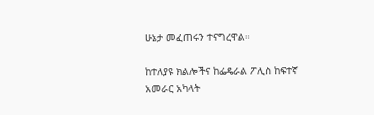ሁኔታ መፈጠሩን ተናግረዋል።

ከተለያዩ ክልሎችና ከፌዴራል ፖሊስ ከፍተኛ አመራር አካላት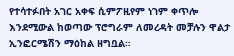የተሳተፉበት አገር አቀፍ ሲምፖዚየም ነገም ቀጥሎ እንደሚውል ከወጣው ፕሮግራም ለመረዳት መቻሉን ዋልታ ኢንፎርሜሽን ማዕከል ዘግቧል።